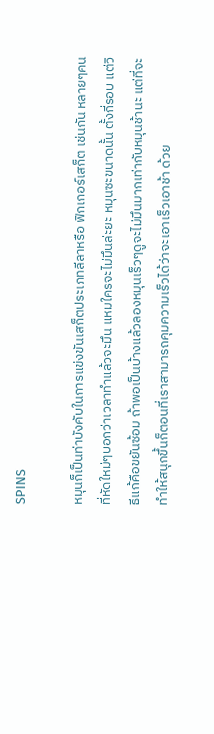SPINS

หมุนก็เป็นท่าบังคับในการแข่งขันเสก็ตประเภทลีลาหรือ ฟิกเกอร์เสก็ต เช่นกัน หลายๆคนที่หัดใหม่ๆบอกว่าเวลาทำแล้วจะมึน แหมใครจะไม่มึนล่ะยะ หมุนซะขนาดนั้น ตั้งกี่รอบ แต่วิธีแก้คือขยันซ้อม ถ้าพอเป็นบ้างแล้วลองหมุนเร็วๆดูจะไม่มึนมากเท่ากับหมุนช้านะ แต่ที่จะทำให้สนุกขึ้นก็ตอนที่เราสามารถคุมความเร็วได้ว่าจะเอาเร็วเอาช้า ด้วย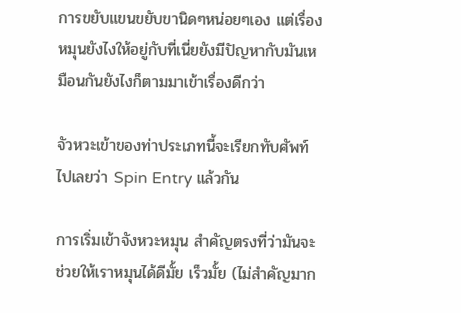การขยับแขนขยับขานิดๆหน่อยๆเอง แต่เรื่องหมุนยังไงให้อยู่กับที่เนี่ยยังมีปัญหากับมันเหมือนกันยังไงก็ตามมาเข้าเรื่องดีกว่า

จัวหวะเข้าของท่าประเภทนี้จะเรียกทับศัพท์ไปเลยว่า Spin Entry แล้วกัน

การเริ่มเข้าจังหวะหมุน สำคัญตรงที่ว่ามันจะช่วยให้เราหมุนได้ดีมั้ย เร็วมั้ย (ไม่สำคัญมาก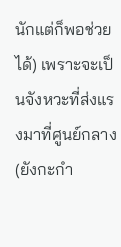นักแต่ก็พอช่วยได้) เพราะจะเป็นจังหวะที่ส่งแรงมาที่ศูนย์กลาง (ยังกะกำ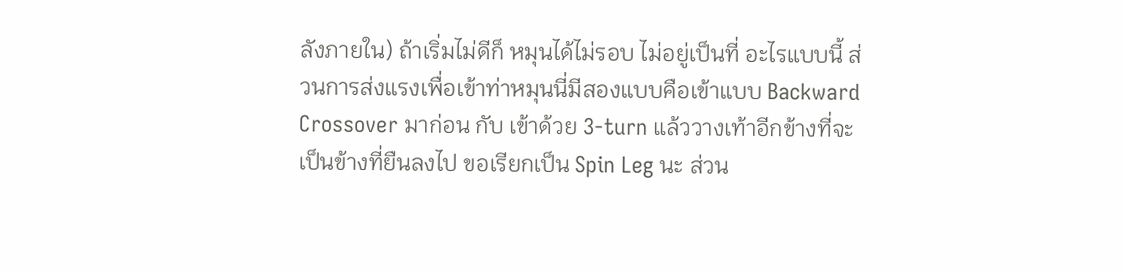ลังภายใน) ถ้าเริ่มไม่ดีก็ หมุนได้ไม่รอบ ไม่อยู่เป็นที่ อะไรแบบนี้ ส่วนการส่งแรงเพื่อเข้าท่าหมุนนี่มีสองแบบคือเข้าแบบ Backward Crossover มาก่อน กับ เข้าด้วย 3-turn แล้ววางเท้าอีกข้างที่จะเป็นข้างที่ยืนลงไป ขอเรียกเป็น Spin Leg นะ ส่วน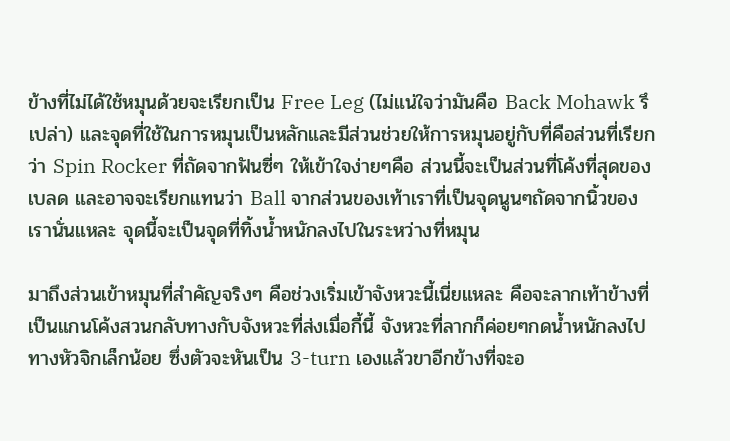ข้างที่ไม่ได้ใช้หมุนด้วยจะเรียกเป็น Free Leg (ไม่แน่ใจว่ามันคือ Back Mohawk รึเปล่า) และจุดที่ใช้ในการหมุนเป็นหลักและมีส่วนช่วยให้การหมุนอยู่กับที่คือส่วนที่เรียกว่า Spin Rocker ที่ถัดจากฟันซี่ๆ ให้เข้าใจง่ายๆคือ ส่วนนี้จะเป็นส่วนที่โค้งที่สุดของเบลด และอาจจะเรียกแทนว่า Ball จากส่วนของเท้าเราที่เป็นจุดนูนๆถัดจากนิ้วของเรานั่นแหละ จุดนี้จะเป็นจุดที่ทิ้งน้ำหนักลงไปในระหว่างที่หมุน

มาถึงส่วนเข้าหมุนที่สำคัญจริงๆ คือช่วงเริ่มเข้าจังหวะนี้เนี่ยแหละ คือจะลากเท้าข้างที่เป็นแกนโค้งสวนกลับทางกับจังหวะที่ส่งเมื่อกี้นี้ จังหวะที่ลากก็ค่อยๆกดน้ำหนักลงไปทางหัวจิกเล็กน้อย ซึ่งตัวจะหันเป็น 3-turn เองแล้วขาอีกข้างที่จะอ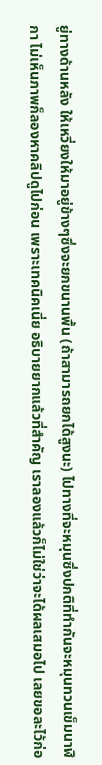ยู่ทางด้านหลัง ให้เหวี่ยงให้มาอยู่ข้างๆซึ่งจะยกขนานพื้น (ถ้าสามารถยกได้สูงนะ) ไปทางที่จะหมุนซึ่งปกติที่ทำกันจะหมุนทวนเข็มนาฬิกา ไม่เห็นภาพก็ลองหาคลิปดูไปก่อน เพราะเทคนิคเนี่ย อธิบายยากแล้วที่สำคัญ เราลองแล้วก็ไม่ใช่ว่าจะได้ผลเสมอไป เลยขอละไว้ก่อ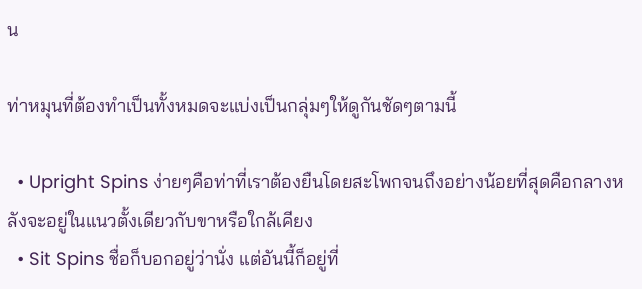น

ท่าหมุนที่ต้องทำเป็นทั้งหมดจะแบ่งเป็นกลุ่มๆให้ดูกันชัดๆตามนี้

  • Upright Spins ง่ายๆคือท่าที่เราต้องยืนโดยสะโพกจนถึงอย่างน้อยที่สุดคือกลางหลังจะอยู่ในแนวตั้งเดียวกับขาหรือใกล้เคียง
  • Sit Spins ชื่อก็บอกอยู่ว่านั่ง แต่อันนี้ก็อยู่ที่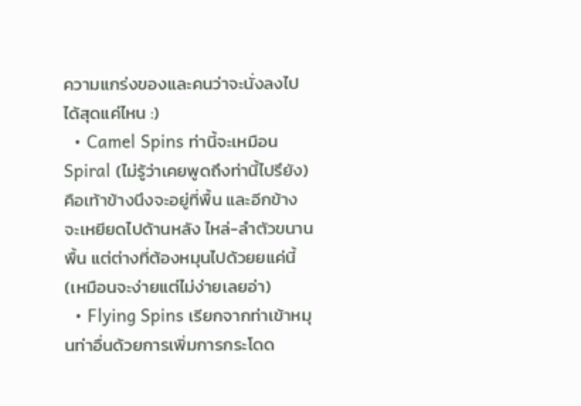ความแกร่งของและคนว่าจะนั่งลงไปได้สุดแค่ไหน :)
  • Camel Spins ท่านี้จะเหมือน Spiral (ไม่รู้ว่าเคยพูดถึงท่านี้ไปรึยัง) คือเท้าข้างนึงจะอยู่ที่พื้น และอีกข้างจะเหยียดไปด้านหลัง ไหล่-ลำตัวขนานพื้น แต่ต่างที่ต้องหมุนไปด้วยยแค่นี้ (เหมือนจะง่ายแต่ไม่ง่ายเลยอ่า)
  • Flying Spins เรียกจากท่าเข้าหมุนท่าอื่นด้วยการเพิ่มการกระโดด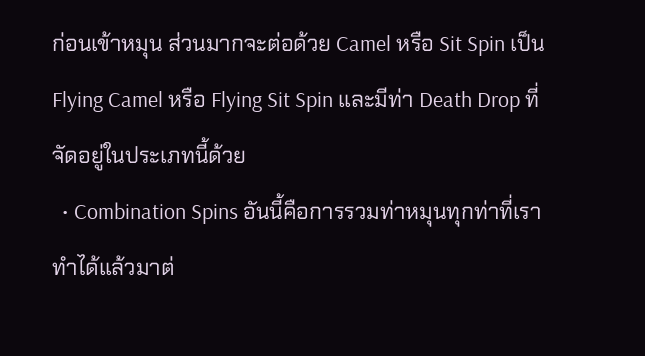ก่อนเข้าหมุน ส่วนมากจะต่อด้วย Camel หรือ Sit Spin เป็น Flying Camel หรือ Flying Sit Spin และมีท่า Death Drop ที่จัดอยู่ในประเภทนี้ด้วย
  • Combination Spins อันนี้คือการรวมท่าหมุนทุกท่าที่เราทำได้แล้วมาต่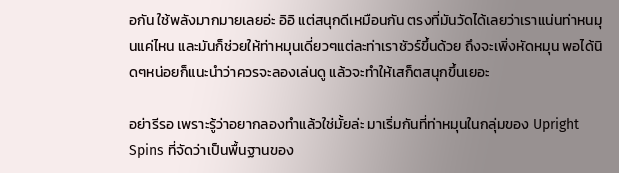อกัน ใช้พลังมากมายเลยอ่ะ อิอิ แต่สนุกดีเหมือนกัน ตรงที่มันวัดได้เลยว่าเราแน่นท่าหนมุนแค่ไหน และมันก็ช่วยให้ท่าหมุนเดี่ยวๆแต่ละท่าเราชัวร์ขึ้นด้วย ถึงจะเพิ่งหัดหมุน พอได้นิดๆหน่อยก็แนะนำว่าควรจะลองเล่นดู แล้วจะทำให้เสก็ตสนุกขึ้นเยอะ

อย่ารีรอ เพราะรู้ว่าอยากลองทำแล้วใช่มั้ยล่ะ มาเริ่มกันที่ท่าหมุนในกลุ่มของ Upright Spins ที่จัดว่าเป็นพื้นฐานของ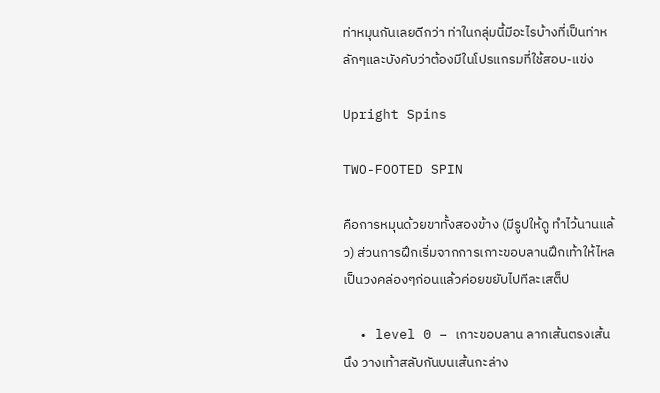ท่าหมุนกันเลยดีกว่า ท่าในกลุ่มนี้มีอะไรบ้างที่เป็นท่าหลักๆและบังคับว่าต้องมีในโปรแกรมที่ใช้สอบ-แข่ง

Upright Spins

TWO-FOOTED SPIN

คือการหมุนด้วยขาทั้งสองข้าง (มีรูปให้ดู ทำไว้นานแล้ว) ส่วนการฝึกเริ่มจากการเกาะขอบลานฝึกเท้าให้ไหลเป็นวงคล่องๆก่อนแล้วค่อยขยับไปทีละเสต็ป

  • level 0 – เกาะขอบลาน ลากเส้นตรงเส้นนึง วางเท้าสลับกันบนเส้นกะล่าง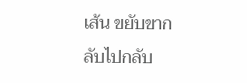เส้น ขยับขากลับไปกลับ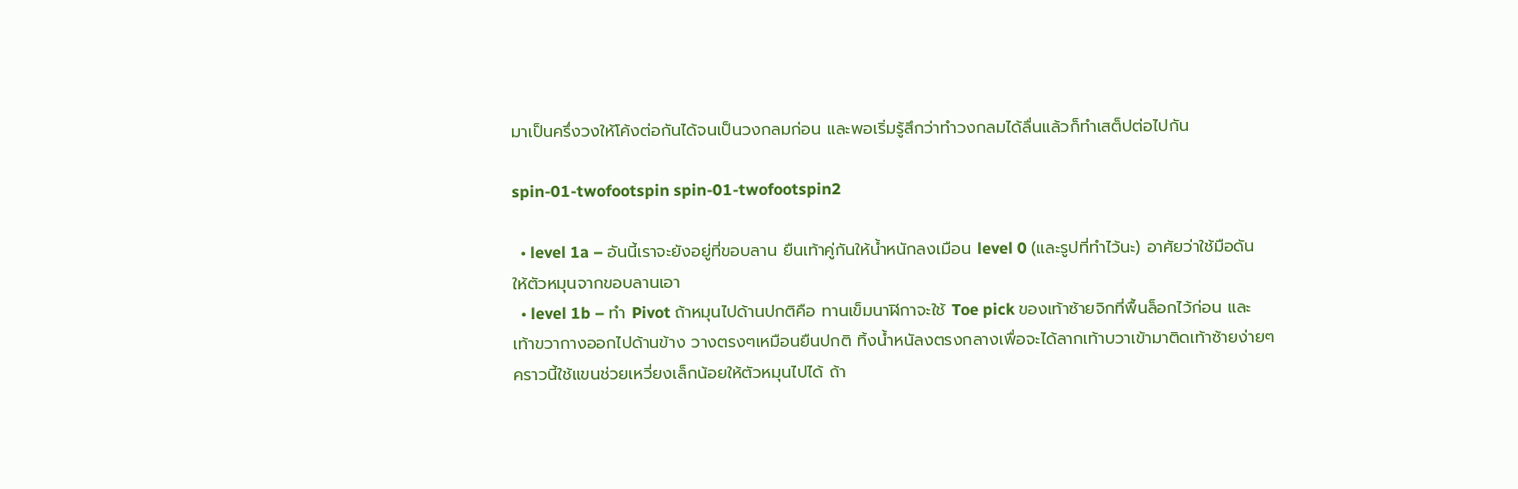มาเป็นครึ่งวงให้โค้งต่อกันได้จนเป็นวงกลมก่อน และพอเริ่มรู้สึกว่าทำวงกลมได้ลื่นแล้วก็ทำเสต็ปต่อไปกัน

spin-01-twofootspin spin-01-twofootspin2

  • level 1a – อันนี้เราจะยังอยู่ที่ขอบลาน ยืนเท้าคู่กันให้น้ำหนักลงเมือน level 0 (และรูปที่ทำไว้นะ) อาศัยว่าใช้มือดันให้ตัวหมุนจากขอบลานเอา
  • level 1b – ทำ Pivot ถ้าหมุนไปด้านปกติคือ ทานเข็มนาฬิกาจะใช้ Toe pick ของเท้าซ้ายจิกที่พื้นล็อกไว้ก่อน และเท้าขวากางออกไปด้านข้าง วางตรงๆเหมือนยืนปกติ ทิ้งน้ำหนัลงตรงกลางเพื่อจะได้ลากเท้าบวาเข้ามาติดเท้าซ้ายง่ายๆ คราวนี้ใช้แขนช่วยเหวี่ยงเล็กน้อยให้ตัวหมุนไปได้ ถ้า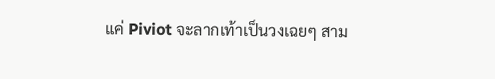แค่ Piviot จะลากเท้าเป็นวงเฉยๆ สาม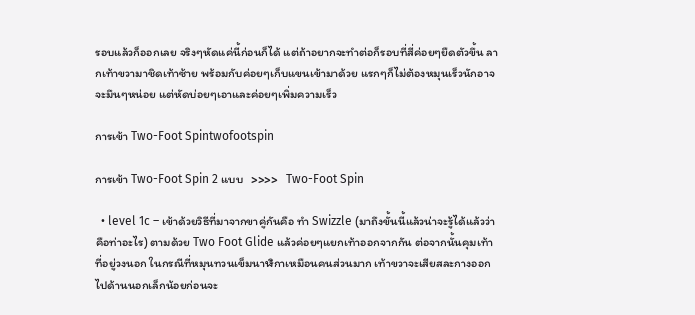รอบแล้วก็ออกเลย จริงๆหัดแค่นี้ก่อนก็ได้ แต่ถ้าอยากจะทำต่อก็รอบที่สี่ค่อยๆยืดตัวขึ้น ลากเท้าขวามาชิดเท้าซ้าย พร้อมกับค่อยๆเก็บแขนเข้ามาด้วย แรกๆก็ไม่ต้องหมุนเร็วนักอาจจะมึนๆหน่อย แต่หัดบ่อยๆเอาและค่อยๆเพิ่มความเร็ว

การเข้า Two-Foot Spintwofootspin

การเข้า Two-Foot Spin 2 แบบ   >>>>   Two-Foot Spin

  • level 1c – เข้าด้วยวิธีที่มาจากขาคู่กันคือ ทำ Swizzle (มาถึงขั้นนี้แล้วน่าจะรู้ได้แล้วว่าคือท่าอะไร) ตามด้วย Two Foot Glide แล้วค่อยๆแยกเท้าออกจากกัน ต่อจากนั้นคุมเท้าที่อยู่วงนอก ในกรณีที่หมุนทวนเข็มนาฬิกาเหมือนคนส่วนมาก เท้าขวาจะเสียสละกางออกไปด้านนอกเล็กน้อยก่อนจะ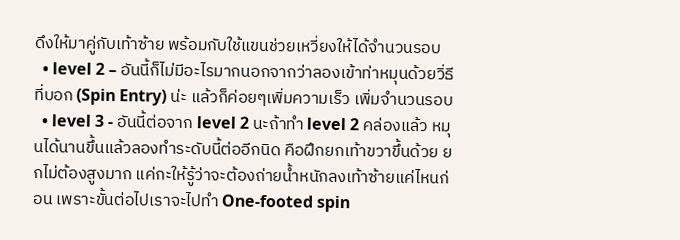ดึงให้มาคู่กับเท้าซ้าย พร้อมกับใช้แขนช่วยเหวี่ยงให้ได้จำนวนรอบ
  • level 2 – อันนี้ก็ไม่มีอะไรมากนอกจากว่าลองเข้าท่าหมุนด้วยวิ่ธีที่บอก (Spin Entry) น่ะ แล้วก็ค่อยๆเพิ่มความเร็ว เพิ่มจำนวนรอบ
  • level 3 - อันนี้ต่อจาก level 2 นะถ้าทำ level 2 คล่องแล้ว หมุนได้นานขึ้นแล้วลองทำระดับนี้ต่ออีกนิด คือฝึกยกเท้าขวาขึ้นด้วย ยกไม่ต้องสูงมาก แค่กะให้รู้ว่าจะต้องถ่ายน้ำหนักลงเท้าซ้ายแค่ไหนก่อน เพราะขั้นต่อไปเราจะไปทำ One-footed spin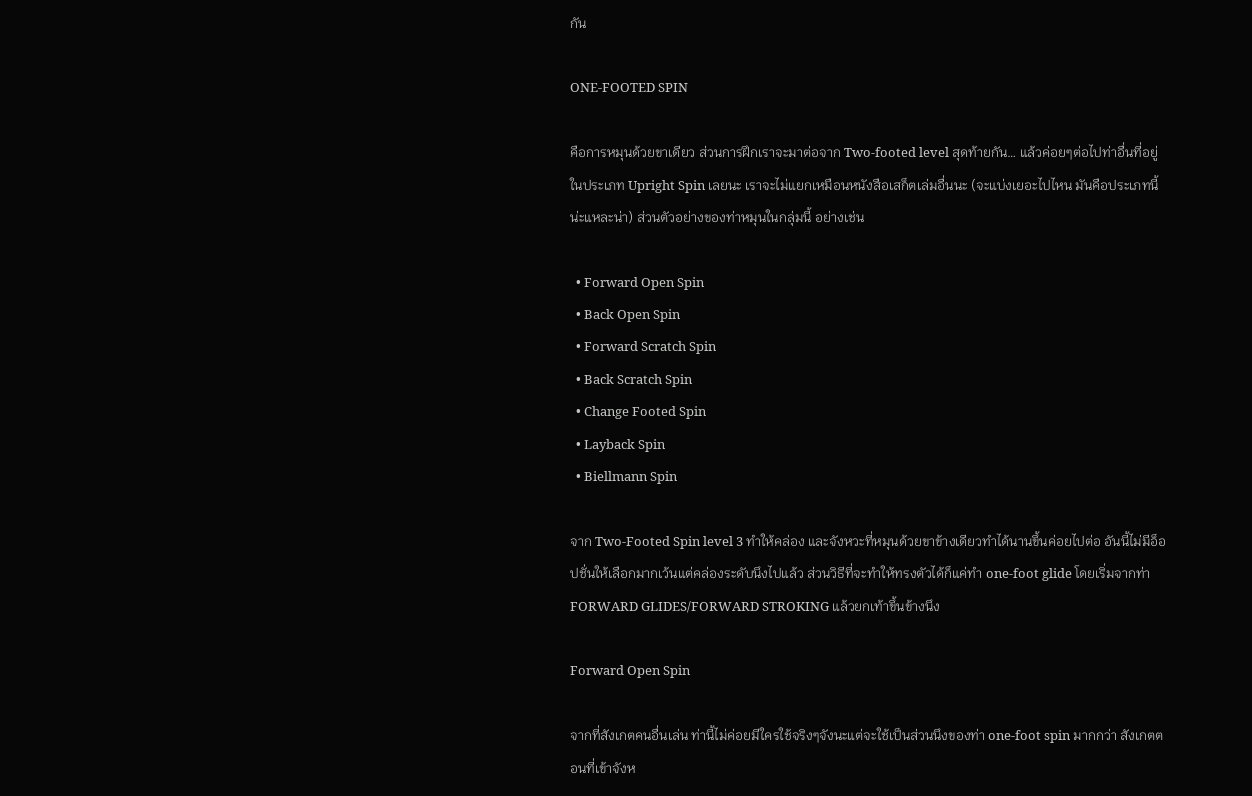กัน

ONE-FOOTED SPIN

คือการหมุนด้วยขาเดียว ส่วนการฝึกเราจะมาต่อจาก Two-footed level สุดท้ายกัน… แล้วค่อยๆต่อไปท่าอื่นที่อยู่ในประเภท Upright Spin เลยนะ เราจะไม่แยกเหมือนหนังสือเสก็ตเล่มอื่นนะ (จะแบ่งเยอะไปไหน มันคือประเภทนี้น่ะแหละน่า) ส่วนตัวอย่างของท่าหมุนในกลุ่มนี้ อย่างเช่น

  • Forward Open Spin
  • Back Open Spin
  • Forward Scratch Spin
  • Back Scratch Spin
  • Change Footed Spin
  • Layback Spin
  • Biellmann Spin

จาก Two-Footed Spin level 3 ทำให้คล่อง และจังหวะที่หมุนด้วยขาข้างเดียวทำได้นานขึ้นค่อยไปต่อ อันนี้ไม่มีอ็อปชั่นให้เลือกมากเว้นแต่คล่องระดับนึงไปแล้ว ส่วนวิธีที่จะทำให้ทรงตัวได้ก็แค่ทำ one-foot glide โดยเริ่มจากท่า FORWARD GLIDES/FORWARD STROKING แล้วยกเท้าขึ้นข้างนึง

Forward Open Spin

จากที่สังเกตคนอื่นเล่น ท่านี้ไม่ค่อยมีใครใช้จริงๆจังนะแต่จะใช้เป็นส่วนนึงของท่า one-foot spin มากกว่า สังเกตตอนที่เข้าจังห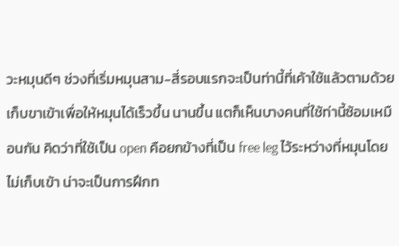วะหมุนดีๆ ช่วงที่เริ่มหมุนสาม-สี่รอบแรกจะเป็นท่านี้ที่เค้าใช้แล้วตามด้วยเก็บขาเข้าเพื่อให้หมุนได้เร็วขึ้น นานขึ้น แตก็เห็นบางคนที่ใช้ท่านี้ซ้อมเหมือนกัน คิดว่าที่ใช้เป็น open คือยกข้างที่เป็น free leg ไว้ระหว่างที่หมุนโดยไม่เก็บเข้า น่าจะเป็นการฝึกท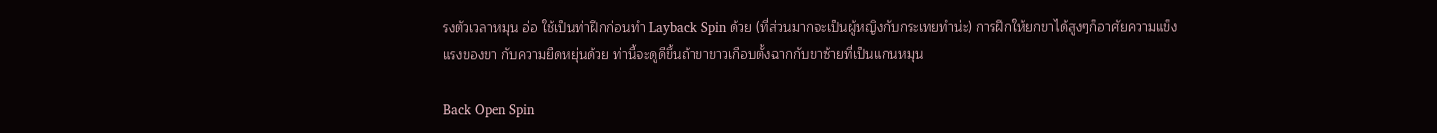รงตัวเวลาหมุน อ่อ ใช้เป็นท่าฝึกก่อนทำ Layback Spin ด้วย (ที่ส่วนมากจะเป็นผู้หญิงกับกระเทยทำน่ะ) การฝึกให้ยกขาได้สูงๆก็อาศัยความแข็งแรงของขา กับความยืดหยุ่นด้วย ท่านี้จะดูดีขึ้นถ้าขาขาวเกือบตั้งฉากกับขาซ้ายที่เป็นแกนหมุน

Back Open Spin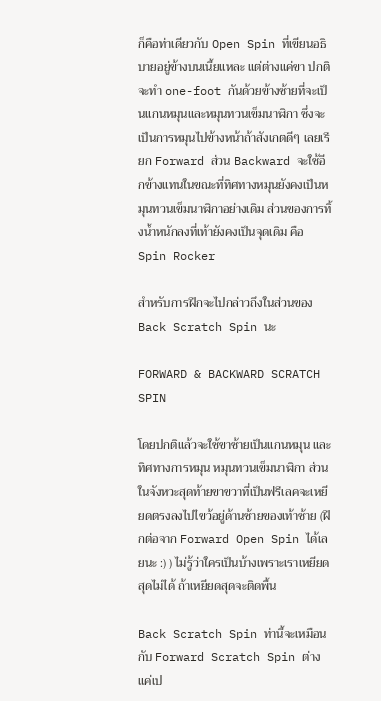ก็คือท่าเดียวกับ Open Spin ที่เขียนอธิบายอยู่ข้างบนเนี้ยแหละ แต่ต่างแค่ขา ปกติจะทำ one-foot กันด้วยข้างซ้ายที่จะเป็นแกนหมุนและหมุนทวนเข็มนาฬิกา ซึ่งจะเป็นการหมุนไปข้างหน้าถ้าสังเกตดีๆ เลยเรียก Forward ส่วน Backward จะใช้อีกข้างแทนในขณะที่ทิศทางหมุนยังคงเป็นหมุนทวนเข็มนาฬิกาอย่างเดิม ส่วนของการทิ้งน้ำหนักลงที่เท้ายังคงเป็นจุดเดิม คือ Spin Rocker

สำหรับการฝึกจะไปกล่าวถึงในส่วนของ Back Scratch Spin นะ

FORWARD & BACKWARD SCRATCH SPIN

โดยปกติแล้วจะใช้ขาซ้ายเป็นแกนหมุน และทิศทางการหมุน หมุนทวนเข็มนาฬิกา ส่วนในจังหวะสุดท้ายขาขวาที่เป็นฟรีเลคจะเหยียดตรงลงไปไขว้อยู่ด้านซ้ายของเท้าซ้าย (ฝึกต่อจาก Forward Open Spin ได้เลยนะ :) ) ไม่รู้ว่าใครเป็นบ้างเพราะเราเหยียดสุดไม่ได้ ถ้าเหยียดสุดจะติดพื้น

Back Scratch Spin ท่านี้จะเหมือนกับ Forward Scratch Spin ต่างแค่เป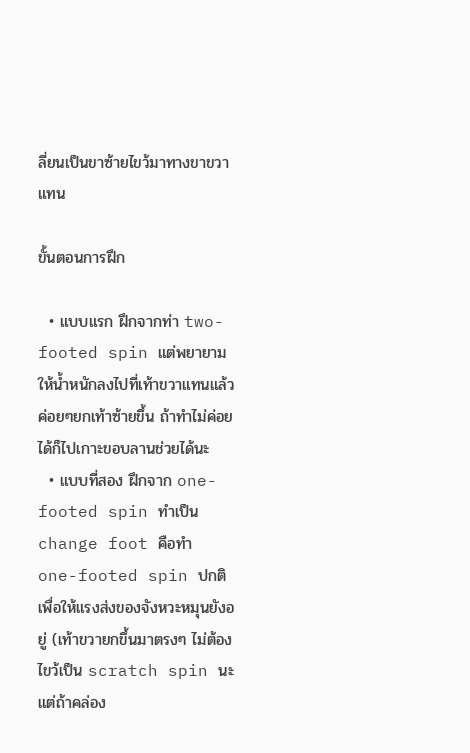ลี่ยนเป็นขาซ้ายไขว้มาทางขาขวาแทน

ขั้นตอนการฝึก

  • แบบแรก ฝึกจากท่า two-footed spin แต่พยายามให้น้ำหนักลงไปที่เท้าขวาแทนแล้วค่อยๆยกเท้าซ้ายขึ้น ถ้าทำไม่ค่อยได้ก็ไปเกาะขอบลานช่วยได้นะ
  • แบบที่สอง ฝึกจาก one-footed spin ทำเป็น change foot คือทำ one-footed spin ปกติเพื่อให้แรงส่งของจังหวะหมุนยังอยู่ (เท้าขวายกขึ้นมาตรงๆ ไม่ต้องไขว้เป็น scratch spin นะ แต่ถ้าคล่อง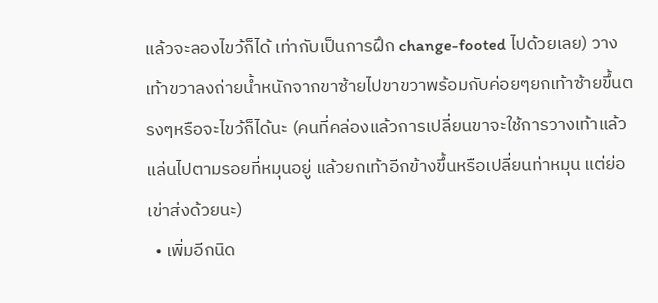แล้วจะลองไขว้ก็ได้ เท่ากับเป็นการฝึก change-footed ไปด้วยเลย) วางเท้าขวาลงถ่ายน้ำหนักจากขาซ้ายไปขาขวาพร้อมกับค่อยๆยกเท้าซ้ายขึ้นตรงๆหรือจะไขว้ก็ได้นะ (คนที่คล่องแล้วการเปลี่ยนขาจะใช้การวางเท้าแล้วแล่นไปตามรอยที่หมุนอยู่ แล้วยกเท้าอีกข้างขึ้นหรือเปลี่ยนท่าหมุน แต่ย่อเข่าส่งด้วยนะ)
  • เพิ่มอีกนิด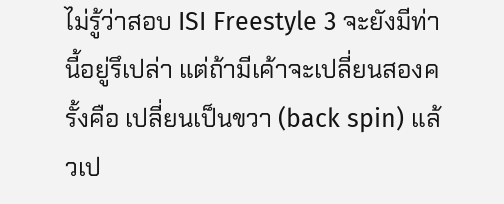ไม่รู้ว่าสอบ ISI Freestyle 3 จะยังมีท่านี้อยู่รึเปล่า แต่ถ้ามีเค้าจะเปลี่ยนสองครั้งคือ เปลี่ยนเป็นขวา (back spin) แล้วเป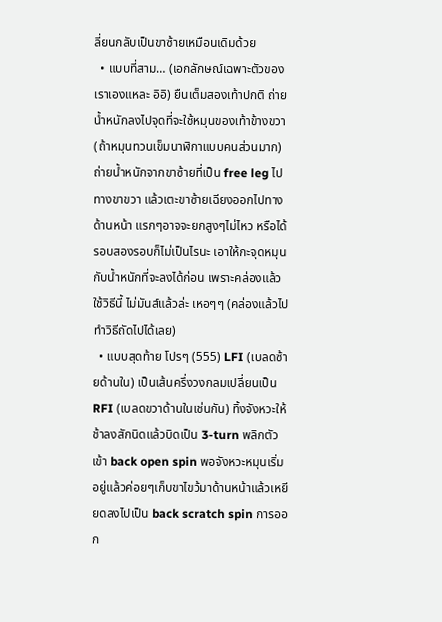ลี่ยนกลับเป็นขาซ้ายเหมือนเดิมด้วย
  • แบบที่สาม… (เอกลักษณ์เฉพาะตัวของเราเองแหละ อิอิ) ยืนเต็มสองเท้าปกติ ถ่ายน้ำหนักลงไปจุดที่จะใช้หมุนของเท้าข้างขวา (ถ้าหมุนทวนเข็มนาฬิกาแบบคนส่วนมาก) ถ่ายน้ำหนักจากขาซ้ายที่เป็น free leg ไปทางขาขวา แล้วเตะขาซ้ายเฉียงออกไปทางด้านหน้า แรกๆอาจจะยกสูงๆไม่ไหว หรือได้รอบสองรอบก็ไม่เป็นไรนะ เอาให้กะจุดหมุนกับน้ำหนักที่จะลงได้ก่อน เพราะคล่องแล้วใช้วิธีนี้ ไม่มันส์แล้วล่ะ เหอๆๆ (คล่องแล้วไปทำวิธีถัดไปได้เลย)
  • แบบสุดท้าย โปรๆ (555) LFI (เบลดซ้ายด้านใน) เป็นเส้นครึ่งวงกลมเปลี่ยนเป็น RFI (เบลดขวาด้านในเช่นกัน) ทิ้งจังหวะให้ช้าลงสักนิดแล้วบิดเป็น 3-turn พลิกตัวเข้า back open spin พอจังหวะหมุนเริ่มอยู่แล้วค่อยๆเก็บขาไขว้มาด้านหน้าแล้วเหยียดลงไปเป็น back scratch spin การออก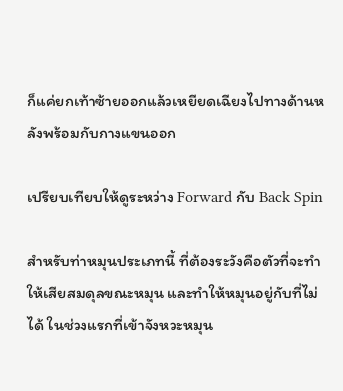ก็แค่ยกเท้าซ้ายออกแล้วเหยียดเฉียงไปทางด้านหลังพร้อมกับกางแขนออก

เปรียบเทียบให้ดูระหว่าง Forward กับ Back Spin

สำหรับท่าหมุนประเภทนี้ ที่ต้องระวังคือตัวที่จะทำให้เสียสมดุลขณะหมุน และทำให้หมุนอยู่กับที่ไม่ได้ ในช่วงแรกที่เข้าจังหวะหมุน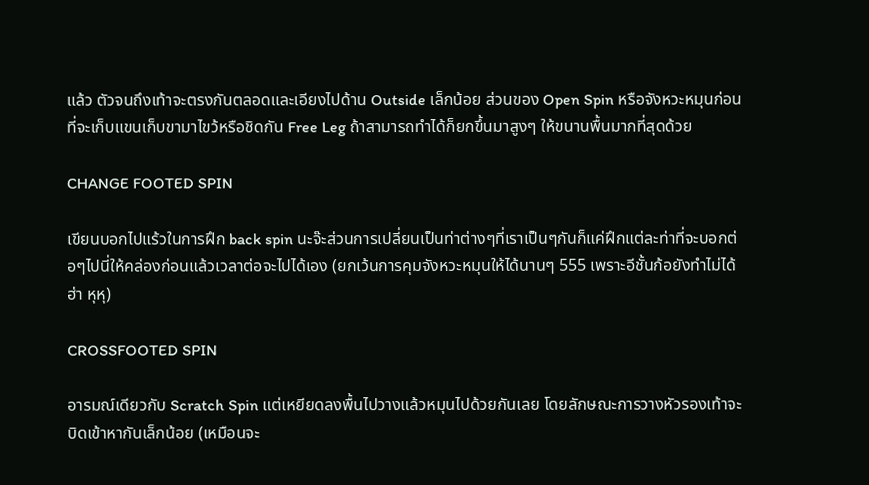แล้ว ตัวจนถึงเท้าจะตรงกันตลอดและเอียงไปด้าน Outside เล็กน้อย ส่วนของ Open Spin หรือจังหวะหมุนก่อนที่จะเก็บแขนเก็บขามาไขว้หรือชิดกัน Free Leg ถ้าสามารถทำได้ก็ยกขึ้นมาสูงๆ ให้ขนานพื้นมากที่สุดด้วย

CHANGE FOOTED SPIN

เขียนบอกไปแร้วในการฝึก back spin นะจ๊ะส่วนการเปลี่ยนเป็นท่าต่างๆที่เราเป็นๆกันก็แค่ฝึกแต่ละท่าที่จะบอกต่อๆไปนี่ให้คล่องก่อนแล้วเวลาต่อจะไปได้เอง (ยกเว้นการคุมจังหวะหมุนให้ได้นานๆ 555 เพราะอีชั้นก้อยังทำไม่ได้ฮ่า หุหุ)

CROSSFOOTED SPIN

อารมณ์เดียวกับ Scratch Spin แต่เหยียดลงพื้นไปวางแล้วหมุนไปด้วยกันเลย โดยลักษณะการวางหัวรองเท้าจะบิดเข้าหากันเล็กน้อย (เหมือนจะ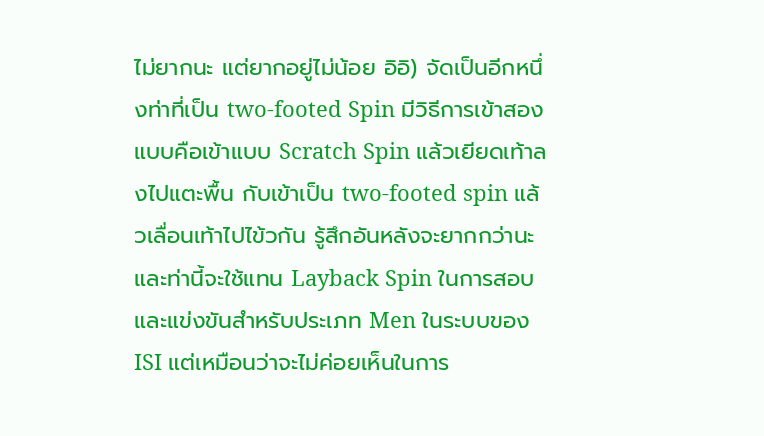ไม่ยากนะ แต่ยากอยู่ไม่น้อย อิอิ) จัดเป็นอีกหนึ่งท่าที่เป็น two-footed Spin มีวิธีการเข้าสองแบบคือเข้าแบบ Scratch Spin แล้วเยียดเท้าลงไปแตะพื้น กับเข้าเป็น two-footed spin แล้วเลื่อนเท้าไปไข้วกัน รู้สึกอันหลังจะยากกว่านะ และท่านี้จะใช้แทน Layback Spin ในการสอบและแข่งขันสำหรับประเภท Men ในระบบของ ISI แต่เหมือนว่าจะไม่ค่อยเห็นในการ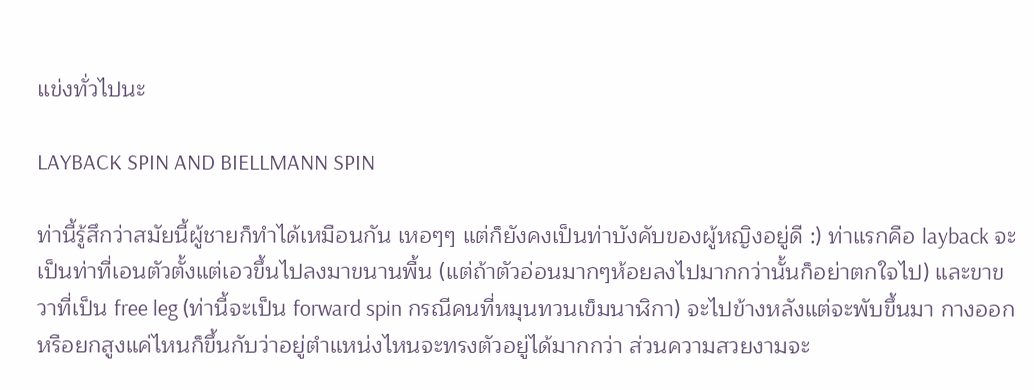แข่งทั่วไปนะ

LAYBACK SPIN AND BIELLMANN SPIN

ท่านี้รู้สึกว่าสมัยนี้ผู้ชายก็ทำได้เหมือนกัน เหอๆๆ แต่ก็ยังคงเป็นท่าบังคับของผู้หญิงอยู่ดี :) ท่าแรกคือ layback จะเป็นท่าที่เอนตัวตั้งแต่เอวขึ้นไปลงมาขนานพื้น (แต่ถ้าตัวอ่อนมากๆห้อยลงไปมากกว่านั้นก็อย่าตกใจไป) และขาขวาที่เป็น free leg (ท่านี้จะเป็น forward spin กรณีคนที่หมุนทวนเข็มนาฬิกา) จะไปข้างหลังแต่จะพับขึ้นมา กางออก หรือยกสูงแค่ไหนก็ขึ้นกับว่าอยู่ตำแหน่งไหนจะทรงตัวอยู่ได้มากกว่า ส่วนความสวยงามจะ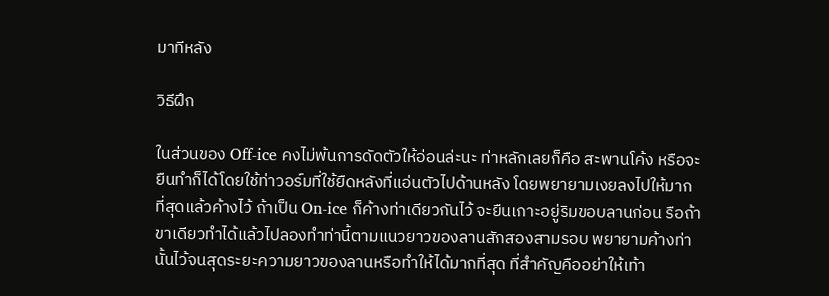มาทีหลัง

วิธีฝึก

ในส่วนของ Off-ice คงไม่พ้นการดัดตัวให้อ่อนล่ะนะ ท่าหลักเลยก็คือ สะพานโค้ง หรือจะยืนทำก็ได้โดยใช้ท่าวอร์มที่ใช้ยืดหลังที่แอ่นตัวไปด้านหลัง โดยพยายามเงยลงไปให้มากที่สุดแล้วค้างไว้ ถ้าเป็น On-ice ก็ค้างท่าเดียวกันไว้ จะยืนเกาะอยู่ริมขอบลานก่อน รือถ้าขาเดียวทำได้แล้วไปลองทำท่านี้ตามแนวยาวของลานสักสองสามรอบ พยายามค้างท่านั้นไว้จนสุดระยะความยาวของลานหรือทำให้ได้มากที่สุด ที่สำคัญคืออย่าให้เท้า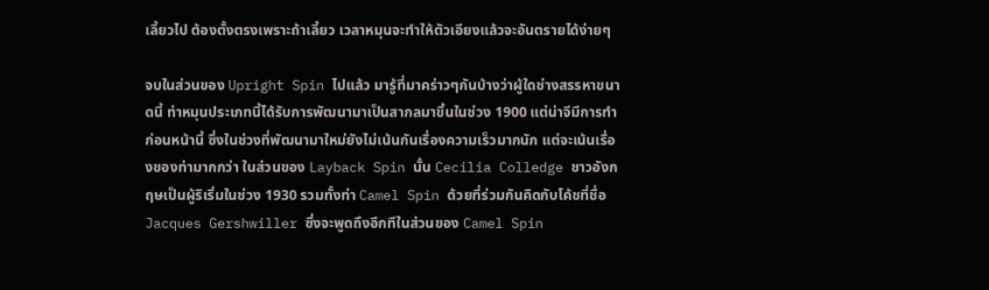เลี้ยวไป ต้องตั้งตรงเพราะถ้าเลี้ยว เวลาหมุนจะทำให้ตัวเอียงแล้วจะอันตรายได้ง่ายๆ

จบในส่วนของ Upright Spin ไปแล้ว มารู้ที่มาคร่าวๆกันบ้างว่าผู้ใดช่างสรรหาขนาดนี้ ท่าหมุนประเภทนี้ได้รับการพัฒนามาเป็นสากลมาขึ้นในช่วง 1900 แต่น่าจีมีการทำก่อนหน้านี้ ซึ่งในช่วงที่พัฒนามาใหม่ยังไม่เน้นกันเรื่องความเร็วมากนัก แต่จะเน้นเรื่องของท่ามากกว่า ในส่วนของ Layback Spin นั้น Cecilia Colledge ชาวอังกฤษเป็นผู้ริเริ่มในช่วง 1930 รวมทั้งท่า Camel Spin ด้วยที่ร่วมกันคิดกับโค้ชที่ชื่อ Jacques Gershwiller ซึ่งจะพูดถึงอีกทีในส่วนของ Camel Spin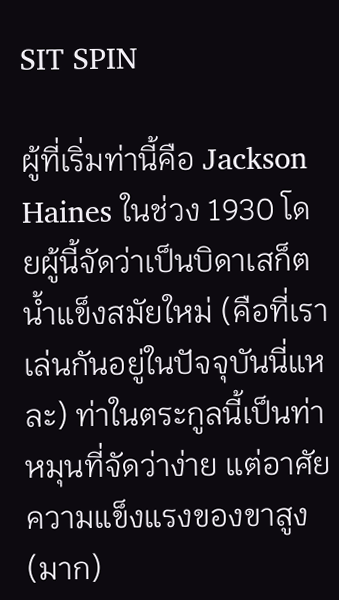SIT SPIN

ผู้ที่เริ่มท่านี้คือ Jackson Haines ในช่วง 1930 โดยผู้นี้จัดว่าเป็นบิดาเสก็ตน้ำแข็งสมัยใหม่ (คือที่เราเล่นกันอยู่ในปัจจุบันนี่แหละ) ท่าในตระกูลนี้เป็นท่าหมุนที่จัดว่าง่าย แต่อาศัยความแข็งแรงของขาสูง(มาก)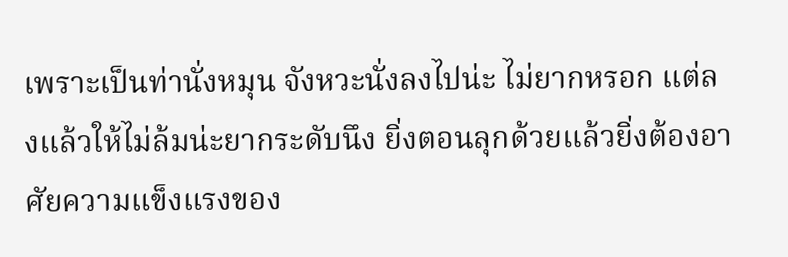เพราะเป็นท่านั่งหมุน จังหวะนั่งลงไปน่ะ ไม่ยากหรอก แต่ลงแล้วให้ไม่ล้มน่ะยากระดับนึง ยิ่งตอนลุกด้วยแล้วยิ่งต้องอาศัยความแข็งแรงของ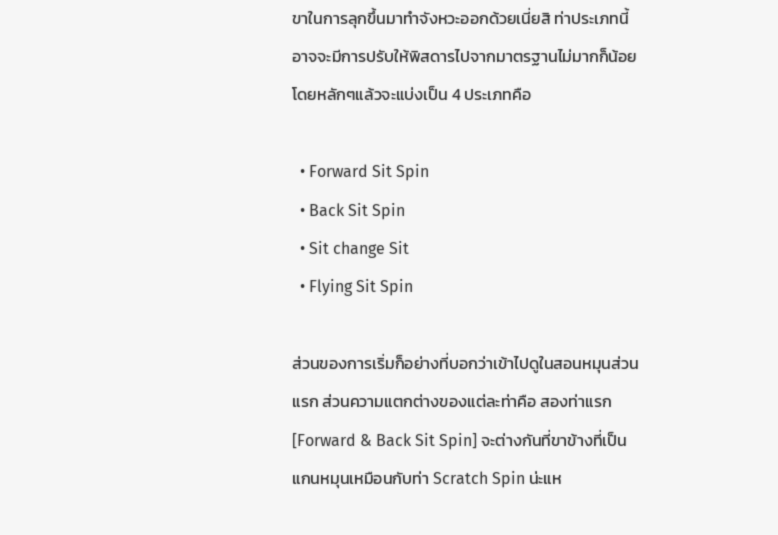ขาในการลุกขึ้นมาทำจังหวะออกด้วยเนี่ยสิ ท่าประเภทนี้อาจจะมีการปรับให้พิสดารไปจากมาตรฐานไม่มากก็น้อย โดยหลักๆแล้วจะแบ่งเป็น 4 ประเภทคือ

  • Forward Sit Spin
  • Back Sit Spin
  • Sit change Sit
  • Flying Sit Spin

ส่วนของการเริ่มก็อย่างที่บอกว่าเข้าไปดูในสอนหมุนส่วนแรก ส่วนความแตกต่างของแต่ละท่าคือ สองท่าแรก [Forward & Back Sit Spin] จะต่างกันที่ขาข้างที่เป็นแกนหมุนเหมือนกับท่า Scratch Spin น่ะแห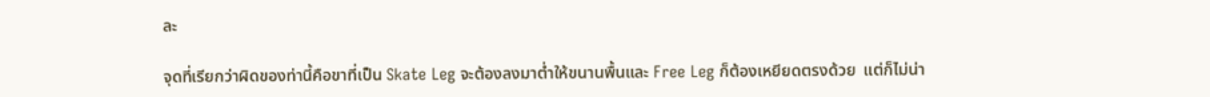ละ

จุดที่เรียกว่าผิดของท่านี้คือขาที่เป็น Skate Leg จะต้องลงมาต่ำให้ขนานพื้นและ Free Leg ก็ต้องเหยียดตรงด้วย  แต่ก็ไม่น่า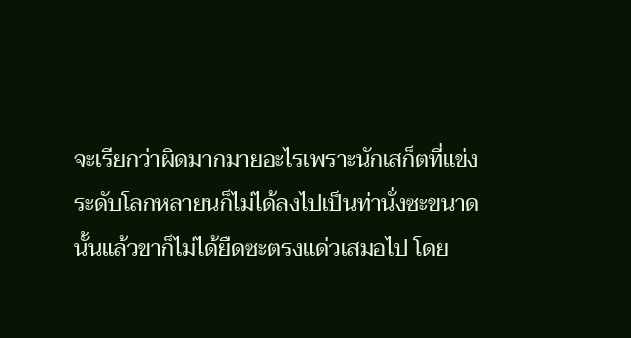จะเรียกว่าผิดมากมายอะไรเพราะนักเสก็ตที่แข่งระดับโลกหลายนก็ไม่ได้ลงไปเป็นท่านั่งซะขนาดนั้นแล้วขาก็ไม่ได้ยืดซะตรงแด่วเสมอไป โดย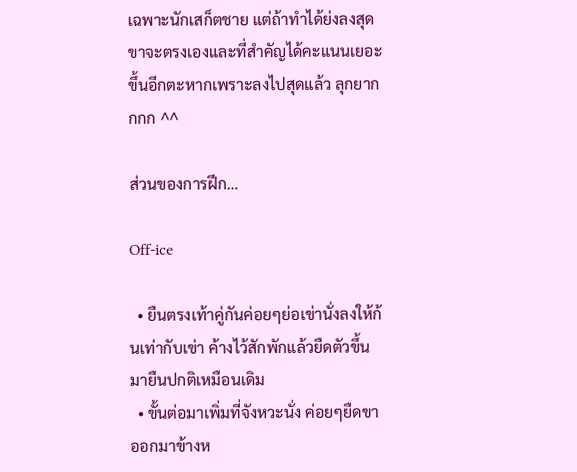เฉพาะนักเสก็ตชาย แต่ถ้าทำได้ย่งลงสุด ขาจะตรงเองและที่สำคัญได้คะแนนเยอะขึ้นอีกตะหากเพราะลงไปสุดแล้ว ลุกยากกกก ^^

ส่วนของการฝึก…

Off-ice

  • ยืนตรงเท้าคู่กันค่อยๆย่อเข่านั่งลงให้ก้นเท่ากับเข่า ค้างไว้สักพักแล้วยืดตัวขึ้นมายืนปกติเหมือนเดิม
  • ขั้นต่อมาเพิ่มที่จังหวะนั่ง ค่อยๆยืดขาออกมาข้างห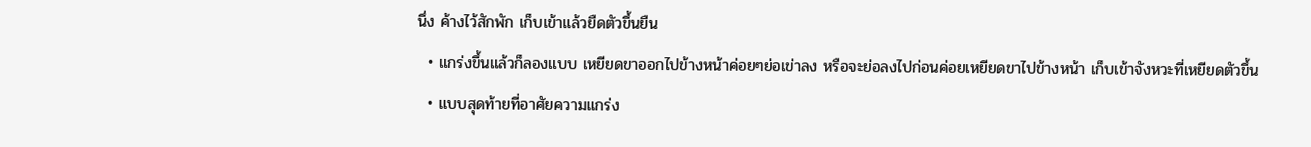นึ่ง ค้างไว้สักพัก เก็บเข้าแล้วยืดตัวขึ้นยืน
  • แกร่งขึ้นแล้วก็ลองแบบ เหยียดขาออกไปข้างหน้าค่อยๆย่อเข่าลง หรือจะย่อลงไปก่อนค่อยเหยียดขาไปข้างหน้า เก็บเข้าจังหวะที่เหยียดตัวขึ้น
  • แบบสุดท้ายที่อาศัยความแกร่ง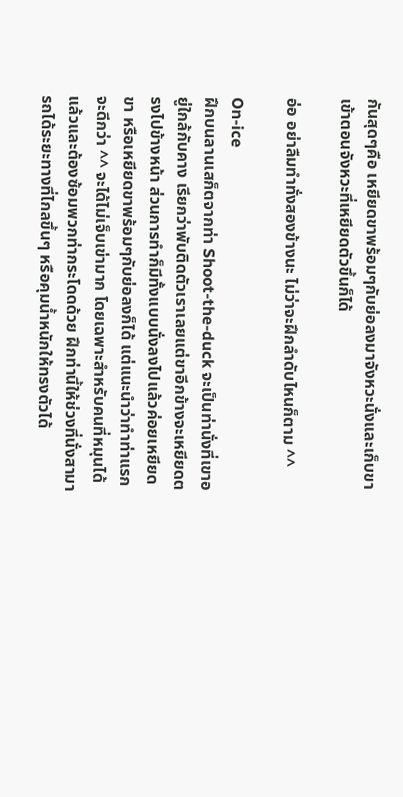กันสุดๆคือ เหยียดขาพร้อมๆกับย่อลงมาจังหวะนั่งและเก็บขาเข้าตอนจังหวะที่เหยียดตัวขึ้นก็ได้

อ่อ อย่าลืมทำทั่งสองข้างนะ ไม่ว่าจะฝึกลำดับไหนก็ตาม ^^

On-ice
ฝึกบนลานเสก็ตจากท่า Shoot-the-duck จะเป็นท่านั่งที่เขาอยู่ใกล้กับคาง เรียกว่าพับติดตัวเราเลยแต่ขาอีกข้างจะเหยียดตรงไปข้างหน้า ส่วนการทำก็มีทั้งแบบนั่งลงไปแล้วค่อยเหยียดขา หรือเหยียดขาพร้อมๆกับย่อลงก็ได้ แต่แนะนำว่าทำท่าแรกจะดีกว่า ^^ จะได้ไม่เจ็บเข่ามาก โดยเฉพาะสำหรับคนที่หมุนได้แล้วและต้องซ้อมพวกท่ากระโดดด้วย ฝึกท่านี้ให้ช่วงที่นั่งสามารถได้ระยะทางที่ไกลขึ้นๆ หรือคุมน้ำหนักให้ทรงตัวได้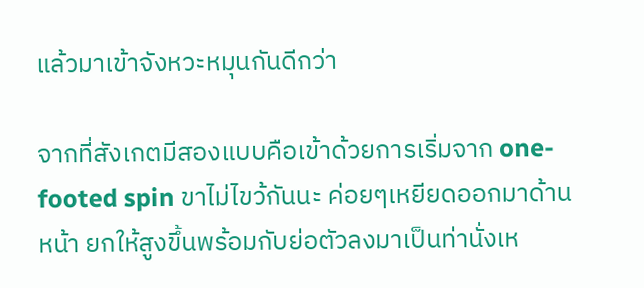แล้วมาเข้าจังหวะหมุนกันดีกว่า

จากที่สังเกตมีสองแบบคือเข้าด้วยการเริ่มจาก one-footed spin ขาไม่ไขว้กันนะ ค่อยๆเหยียดออกมาด้านหน้า ยกให้สูงขึ้นพร้อมกับย่อตัวลงมาเป็นท่านั่งเห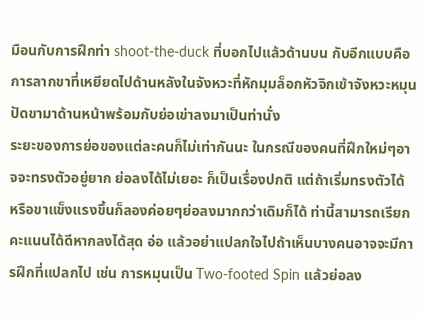มือนกับการฝึกท่า shoot-the-duck ที่บอกไปแล้วด้านบน กับอีกแบบคือการลากขาที่เหยียดไปด้านหลังในจังหวะที่หักมุมล็อกหัวจิกเข้าจังหวะหมุน ปัดขามาด้านหน้าพร้อมกับย่อเข่าลงมาเป็นท่านั่ง
ระยะของการย่อของแต่ละคนก็ไม่เท่ากันนะ ในกรณีของคนที่ฝึกใหม่ๆอาจจะทรงตัวอยู่ยาก ย่อลงได้ไม่เยอะ ก็เป็นเรื่องปกติ แต่ถ้าเริ่มทรงตัวได้ หรือขาแข็งแรงขึ้นก็ลองค่อยๆย่อลงมากกว่าเดิมก็ได้ ท่านี้สามารถเรียกคะแนนได้ดีหากลงได้สุด อ่อ แล้วอย่าแปลกใจไปถ้าเห็นบางคนอาจจะมีการฝึกที่แปลกไป เช่น การหมุนเป็น Two-footed Spin แล้วย่อลง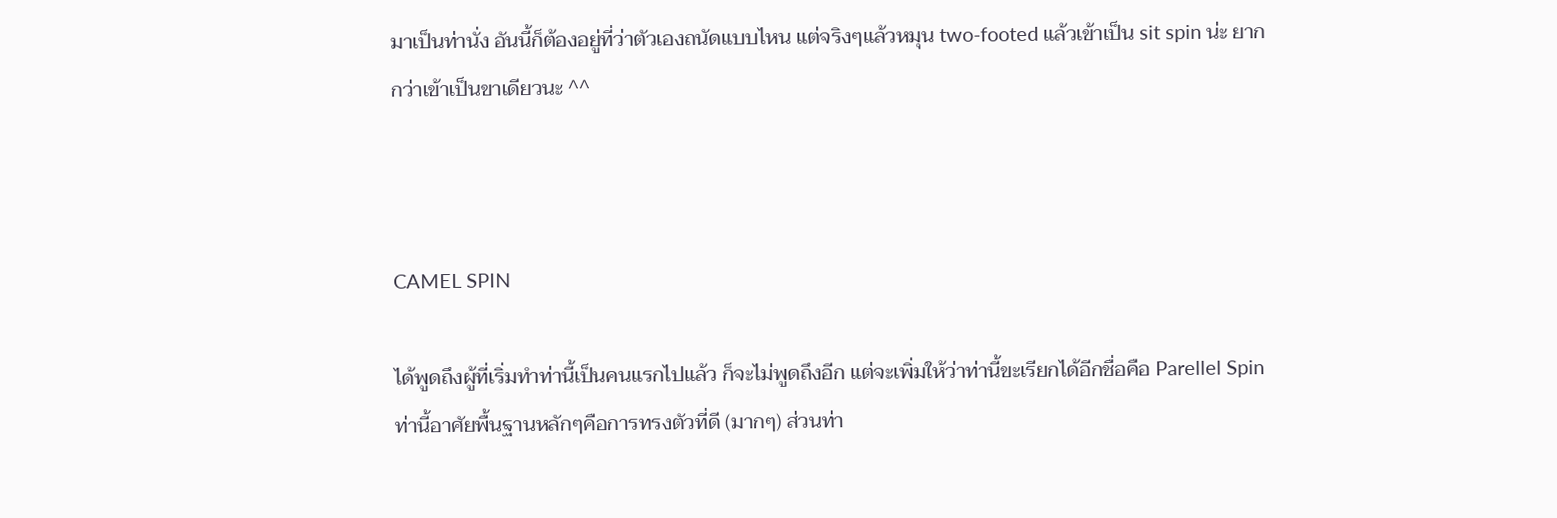มาเป็นท่านั่ง อันนี้ก็ต้องอยู่ที่ว่าตัวเองถนัดแบบไหน แต่จริงๆแล้วหมุน two-footed แล้วเข้าเป็น sit spin น่ะ ยากกว่าเข้าเป็นขาเดียวนะ ^^



CAMEL SPIN

ได้พูดถึงผู้ที่เริ่มทำท่านี้เป็นคนแรกไปแล้ว ก็จะไม่พูดถึงอีก แต่จะเพิ่มให้ว่าท่านี้ขะเรียกได้อีกชื่อคือ Parellel Spin ท่านี้อาศัยพื้นฐานหลักๆคือการทรงตัวที่ดี (มากๆ) ส่วนท่า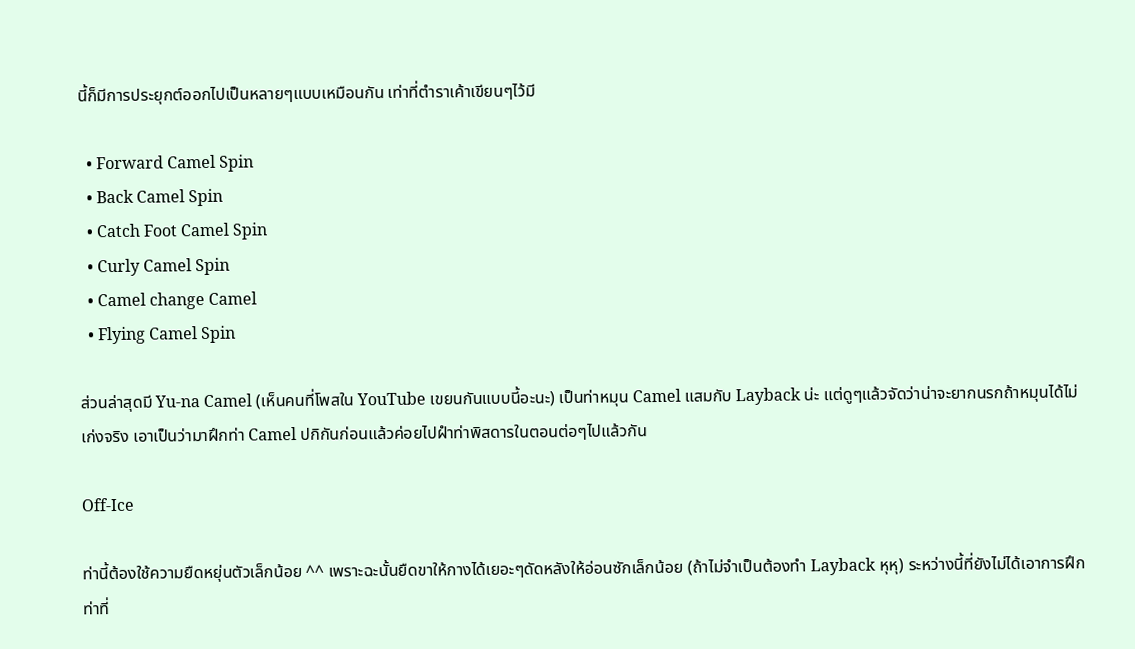นี้ก็มีการประยุกต์ออกไปเป็นหลายๆแบบเหมือนกัน เท่าที่ตำราเค้าเขียนๆไว้มี

  • Forward Camel Spin
  • Back Camel Spin
  • Catch Foot Camel Spin
  • Curly Camel Spin
  • Camel change Camel
  • Flying Camel Spin

ส่วนล่าสุดมี Yu-na Camel (เห็นคนที่โพสใน YouTube เขยนกันแบบนี้อะนะ) เป็นท่าหมุน Camel แสมกับ Layback น่ะ แต่ดูๆแล้วจัดว่าน่าจะยากนรกถ้าหมุนได้ไม่เก่งจริง เอาเป็นว่ามาฝึกท่า Camel ปกิกันก่อนแล้วค่อยไปฝำท่าพิสดารในตอนต่อๆไปแล้วกัน

Off-Ice

ท่านี้ต้องใช้ความยืดหยุ่นตัวเล็กน้อย ^^ เพราะฉะนั้นยืดขาให้กางได้เยอะๆดัดหลังให้อ่อนซักเล็กน้อย (ถ้าไม่จำเป็นต้องทำ Layback หุหุ) ระหว่างนี้ที่ยังไม่ได้เอาการฝึกท่าที่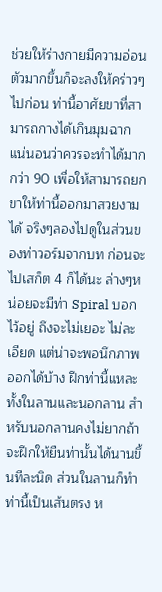ช่วยให้ร่างกายมีความอ่อนตัวมากขึ้นก็จะลงให้คร่าวๆไปก่อน ท่านี้อาศัยขาที่สามารถกางได้เกินมุมฉาก แน่นอนว่าควรจะทำได้มากกว่า 90 เพื่อให้สามารถยกขาให้ท่านี้ออกมาสวยงามได้ จริงๆลองไปดูในส่วนของท่าวอร์มจากบท ก่อนจะไปเสก็ต 4 ก็ได้นะ ล่างๆหน่อยจะมีท่า Spiral บอกไว้อยู่ ถึงจะไม่เยอะ ไม่ละเอียด แต่น่าจะพอนึกภาพออกได้บ้าง ฝึกท่านี้แหละ ทั้งในลานและนอกลาน สำหรับนอกลานคงไม่ยากถ้าจะฝึกให้ยืนท่านั้นได้นานขึ้นทีละนิด ส่วนในลานก็ทำท่านี้เป็นเส้นตรง ห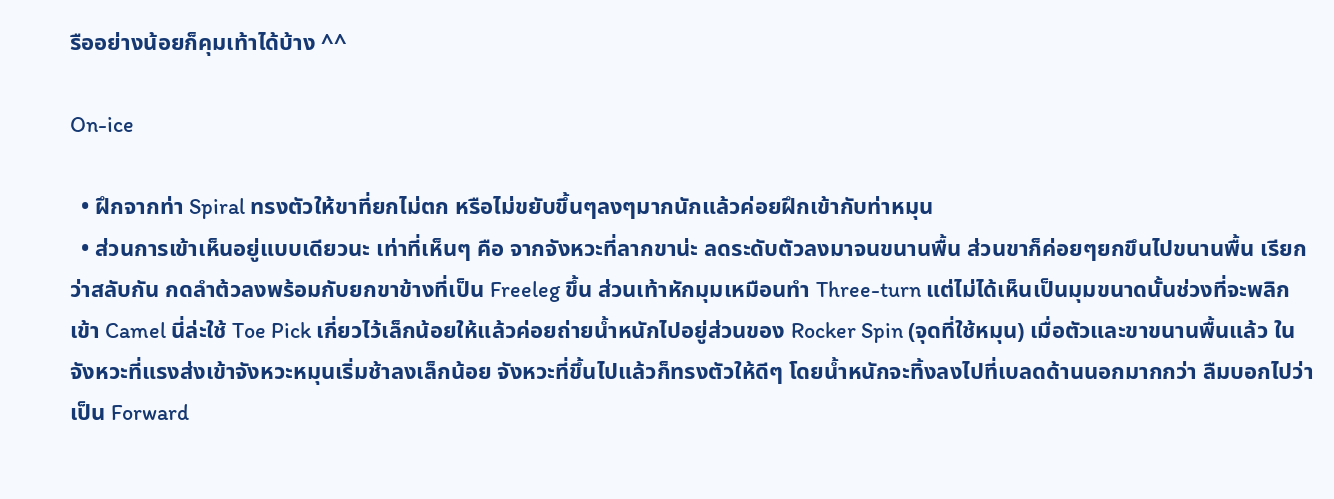รืออย่างน้อยก็คุมเท้าได้บ้าง ^^

On-ice

  • ฝึกจากท่า Spiral ทรงตัวให้ขาที่ยกไม่ตก หรือไม่ขยับขึ้นๆลงๆมากนักแล้วค่อยฝึกเข้ากับท่าหมุน
  • ส่วนการเข้าเห็นอยู่แบบเดียวนะ เท่าที่เห็นๆ คือ จากจังหวะที่ลากขาน่ะ ลดระดับตัวลงมาจนขนานพื้น ส่วนขาก็ค่อยๆยกขึนไปขนานพื้น เรียกว่าสลับกัน กดลำต้วลงพร้อมกับยกขาข้างที่เป็น Freeleg ขึ้น ส่วนเท้าหักมุมเหมือนทำ Three-turn แต่ไม่ได้เห็นเป็นมุมขนาดนั้นช่วงที่จะพลิกเข้า Camel นี่ล่ะใช้ Toe Pick เกี่ยวไว้เล็กน้อยให้แล้วค่อยถ่ายน้ำหนักไปอยู่ส่วนของ Rocker Spin (จุดที่ใช้หมุน) เมื่อตัวและขาขนานพื้นแล้ว ในจังหวะที่แรงส่งเข้าจังหวะหมุนเริ่มช้าลงเล็กน้อย จังหวะที่ขึ้นไปแล้วก็ทรงตัวให้ดีๆ โดยน้ำหนักจะทิ้งลงไปที่เบลดด้านนอกมากกว่า ลืมบอกไปว่าเป็น Forward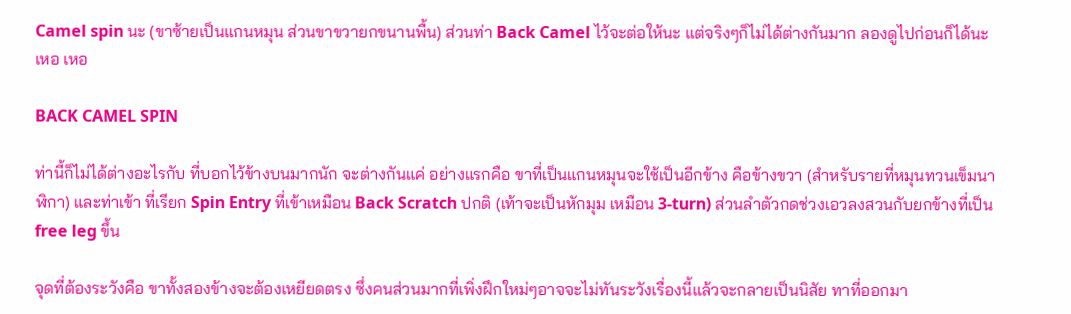Camel spin นะ (ขาซ้ายเป็นแกนหมุน ส่วนขาขวายกขนานพื้น) ส่วนท่า Back Camel ไว้จะต่อให้นะ แต่จริงๆก็ไม่ได้ต่างกันมาก ลองดูไปก่อนก็ได้นะ เหอ เหอ

BACK CAMEL SPIN

ท่านี้ก็ไม่ได้ต่างอะไรกับ ที่บอกไว้ข้างบนมากนัก จะต่างกันแค่ อย่างแรกคือ ขาที่เป็นแกนหมุนจะใช้เป็นอีกข้าง คือข้างขวา (สำหรับรายที่หมุนทวนเข็มนาฬิกา) และท่าเข้า ที่เรียก Spin Entry ที่เข้าเหมือน Back Scratch ปกติ (เท้าจะเป็นหักมุม เหมือน 3-turn) ส่วนลำตัวกดช่วงเอวลงสวนกับยกข้างที่เป็น free leg ขึ้น

จุดที่ต้องระวังคือ ขาทั้งสองข้างจะต้องเหยียดตรง ซึ่งคนส่วนมากที่เพิ่งฝึกใหม่ๆอาจจะไม่ทันระวังเรื่องนี้แล้วจะกลายเป็นนิสัย ทาที่ออกมา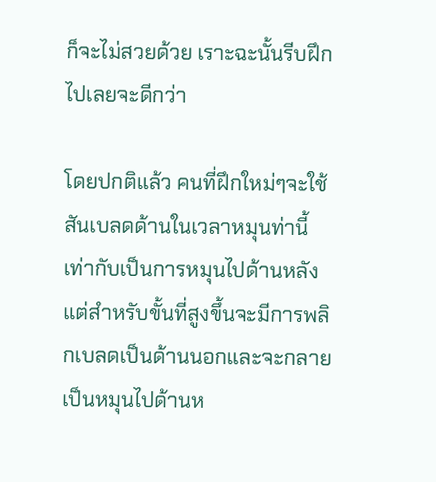ก็จะไม่สวยด้วย เราะฉะนั้นรีบฝึกไปเลยจะดีกว่า

โดยปกติแล้ว คนที่ฝึกใหม่ๆจะใช้สันเบลดด้านในเวลาหมุนท่านี้ เท่ากับเป็นการหมุนไปด้านหลัง แต่สำหรับขั้นที่สูงขึ้นจะมีการพลิกเบลดเป็นด้านนอกและจะกลายเป็นหมุนไปด้านห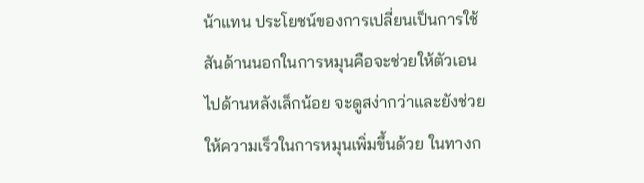น้าแทน ประโยชน์ของการเปลี่ยนเป็นการใช้สันด้านนอกในการหมุนคือจะช่วยให้ตัวเอนไปด้านหลังเล็กน้อย จะดูสง่ากว่าและยังช่วยให้ความเร็วในการหมุนเพิ่มขึ้นด้วย ในทางก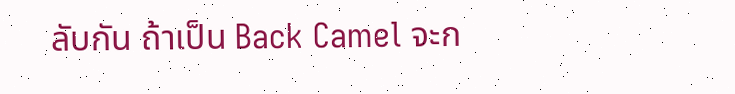ลับกัน ถ้าเป็น Back Camel จะก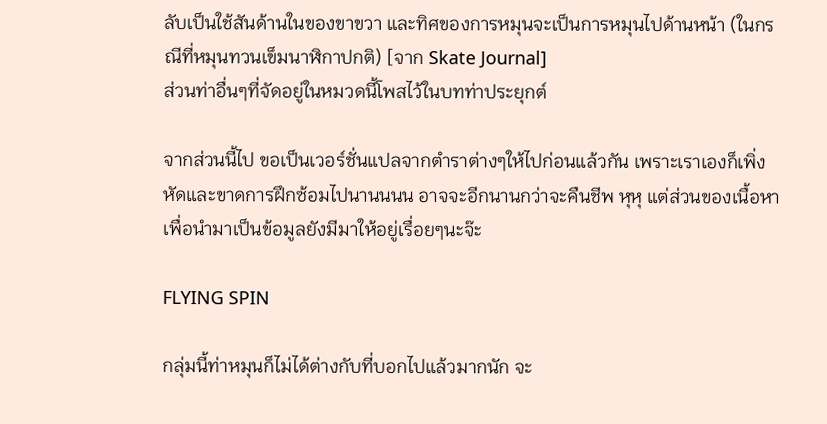ลับเป็นใช้สันด้านในของขาขวา และทิศของการหมุนจะเป็นการหมุนไปด้านหน้า (ในกรณีที่หมุนทวนเข็มนาฬิกาปกติ) [จาก Skate Journal]
ส่วนท่าอื่นๆที่จัดอยู่ในหมวดนี้โพสไว้ในบทท่าประยุกต์

จากส่วนนี้ไป ขอเป็นเวอร์ชั่นแปลจากตำราต่างๆให้ไปก่อนแล้วกัน เพราะเราเองก็เพิ่งหัดและขาดการฝึกซ้อมไปนานนนน อาจจะอีกนานกว่าจะคืนชีพ หุหุ แต่ส่วนของเนื้อหาเพื่อนำมาเป็นข้อมูลยังมีมาให้อยู่เรื่อยๆนะจ๊ะ

FLYING SPIN

กลุ่มนี้ท่าหมุนก็ไม่ได้ต่างกับที่บอกไปแล้วมากนัก จะ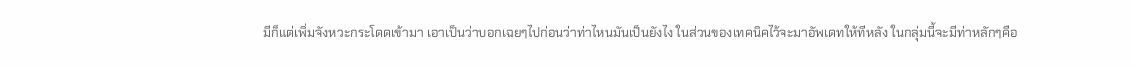มีก็แต่เพิ่มจังหวะกระโดดเข้ามา เอาเป็นว่าบอกเฉยๆไปก่อนว่าท่าไหนมันเป็นยังไง ในส่วนของเทคนิคไว้จะมาอัพเดทให้ทีหลัง ในกลุ่มนี้จะมีท่าหลักๆคือ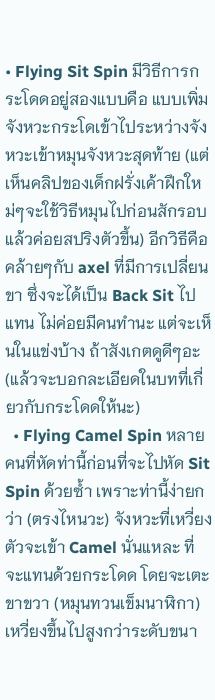• Flying Sit Spin มีวิธีการกระโดดอยู่สองแบบคือ แบบเพิ่มจังหวะกระโดเข้าไประหว่างจังหวะเข้าหมุนจังหวะสุดท้าย (แต่เห็นคลิปของเด็กฝรั่งเค้าฝึกใหม่ๆจะใช้วิธีหมุนไปก่อนสักรอบแล้วค่อยสปริงตัวขึ้น) อีกวิธีคือคล้ายๆกับ axel ที่มีการเปลี่ยนขา ซึ่งจะได้เป็น Back Sit ไปแทน ไม่ค่อยมีคนทำนะ แต่จะเห็นในแข่งบ้าง ถ้าสังเกตดูดีๆอะ (แล้วจะบอกละเอียดในบทที่เกี่ยวกับกระโดดให้นะ)
  • Flying Camel Spin หลายคนที่หัดท่านี้ก่อนที่จะไปหัด Sit Spin ด้วยซ้ำ เพราะท่านี้ง่ายกว่า (ตรงไหนวะ) จังหวะที่เหวี่ยงตัวจะเข้า Camel นั่นแหละ ที่จะแทนด้วยกระโดด โดยจะเตะขาขวา (หมุนทวนเข็มนาฬิกา) เหวี่ยงขึ้นไปสูงกว่าระดับขนา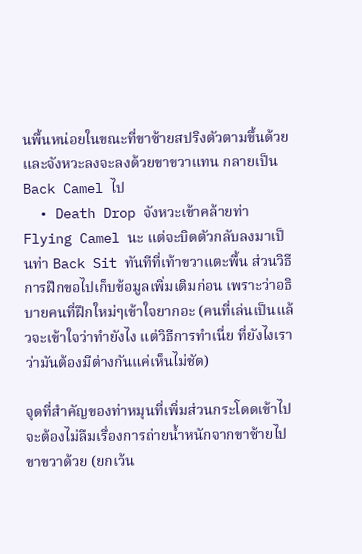นพื้นหน่อยในขณะที่ขาซ้ายสปริงตัวตามขึ้นด้วย และจังหวะลงจะลงด้วยขาขวาแทน กลายเป็น Back Camel ไป
  • Death Drop จังหวะเข้าคล้ายท่า Flying Camel นะ แต่จะบิดตัวกลับลงมาเป็นท่า Back Sit ทันทีที่เท้าขวาแตะพื้น ส่วนวิธีการฝึกขอไปเก็บข้อมูลเพิ่มเติมก่อน เพราะว่าอธิบายคนที่ฝึกใหม่ๆเข้าใจยากอะ (คนที่เล่นเป็นแล้วจะเข้าใจว่าทำยังไง แต่วิธีการทำเนี่ย ที่ยังไงเราว่ามันต้องมีต่างกันแค่เห็นไม่ชัด)

จุดที่สำคัญของท่าหมุนที่เพิ่มส่วนกระโดดเข้าไปจะต้องไม่ลืมเรื่องการถ่ายน้ำหนักจากขาซ้ายไปขาขวาด้วย (ยกเว้น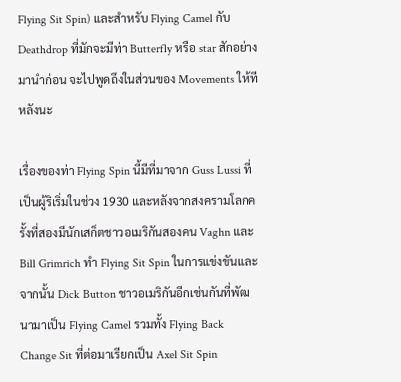Flying Sit Spin) และสำหรับ Flying Camel กับ Deathdrop ที่มักจะมีท่า Butterfly หรือ star สักอย่างมานำก่อน จะไปพูดถึงในส่วนของ Movements ให้ทีหลังนะ

เรื่องของท่า Flying Spin นี้มีที่มาจาก Guss Lussi ที่เป็นผู้ริเริ่มในช่วง 1930 และหลังจากสงครามโลกครั้งที่สองมีนักเสก็ตชาวอเมริกันสองคน Vaghn และ Bill Grimrich ทำ Flying Sit Spin ในการแข่งขันและจากนั้น Dick Button ชาวอเมริกันอีกเช่นกันที่พัฒนามาเป็น Flying Camel รวมทั้ง Flying Back Change Sit ที่ต่อมาเรียกเป็น Axel Sit Spin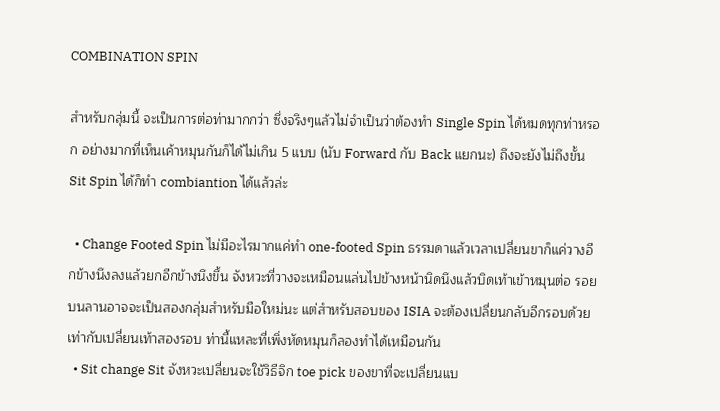COMBINATION SPIN

สำหรับกลุ่มนี้ จะเป็นการต่อท่ามากกว่า ซึ่งจริงๆแล้วไม่จำเป็นว่าต้องทำ Single Spin ได้หมดทุกท่าหรอก อย่างมากที่เห็นเค้าหมุนกันก็ได้ไม่เกิน 5 แบบ (นับ Forward กับ Back แยกนะ) ถึงจะยังไม่ถึงขั้น Sit Spin ได้ก็ทำ combiantion ได้แล้วล่ะ

  • Change Footed Spin ไม่มีอะไรมากแค่ทำ one-footed Spin ธรรมดาแล้วเวลาเปลี่ยนขาก็แค่วางอีกข้างนึงลงแล้วยกอีกข้างนึงขึ้น จังหวะที่วางจะเหมือนแล่นไปข้างหน้านิดนึงแล้วบิดเท้าเข้าหมุนต่อ รอยบนลานอาจจะเป็นสองกลุ่มสำหรับมือใหม่นะ แต่สำหรับสอบของ ISIA จะต้องเปลี่ยนกลับอีกรอบด้วย เท่ากับเปลี่ยนเท้าสองรอบ ท่านี้แหละที่เพิ่งหัดหมุนก็ลองทำได้เหมือนกัน
  • Sit change Sit จังหวะเปลี่ยนจะใช้วิธีจิก toe pick ของขาที่จะเปลี่ยนแบ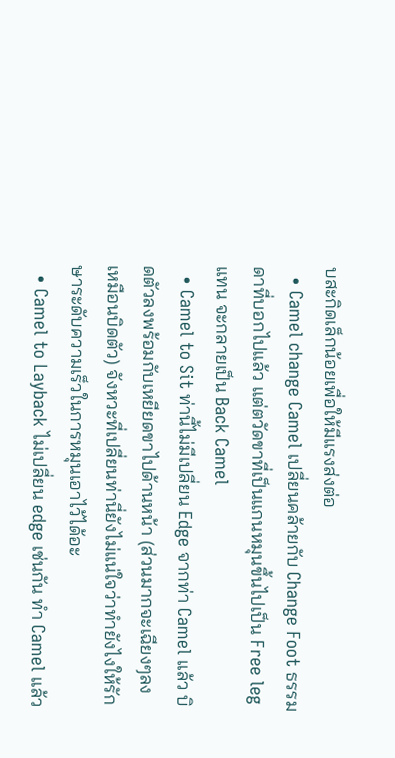บสะกิดเล็กน้อยเพื่อให้มีแรงส่งต่อ
  • Camel change Camel เปลี่ยนคล้ายกับ Change Foot ธรรมดาที่บอกไปแล้ว แต่ตวัดขาที่เป็นแกนหมุนขึ้นไปเป็น Free leg แทน จะกลายเป็น Back Camel
  • Camel to Sit ท่านี้ไม่มีเปลี่ยน Edge จากท่า Camel แล้ว บิดตัวลงพร้อมกับเหยียดขาไปด้านหน้า (ส่วนมากจะเฉียงๆลง เหมือนบิดตัว) จังหวะที่เปลี่ยนท่านี่ยังไม่แน่ใจว่าทำยังไงให้รักษาระดับความเร็วในการหมุนเอาไว้ได้อะ
  • Camel to Layback ไม่เปลี่ยน edge เช่นกัน ทำ Camel แล้ว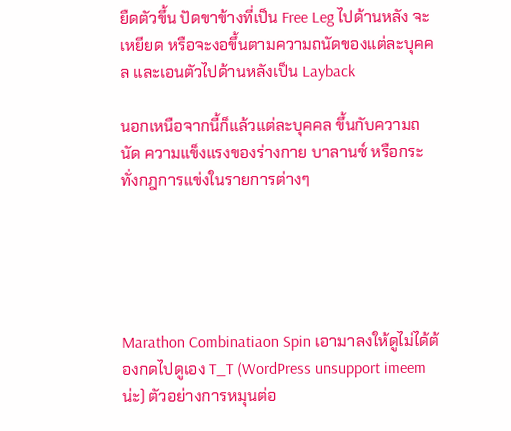ยืดตัวขึ้น ปัดขาข้างที่เป็น Free Leg ไปด้านหลัง จะเหยียด หรือจะงอขึ้นตามความถนัดของแต่ละบุคคล และเอนตัวไปด้านหลังเป็น Layback

นอกเหนือจากนี้ก็แล้วแต่ละบุคคล ขึ้นกับความถนัด ความแข็งแรงของร่างกาย บาลานซ์ หรือกระทั่งกฎการแข่งในรายการต่างๆ





Marathon Combinatiaon Spin เอามาลงให้ดูไม่ได้ต้องกดไปดูเอง T_T (WordPress unsupport imeem น่ะ) ตัวอย่างการหมุนต่อ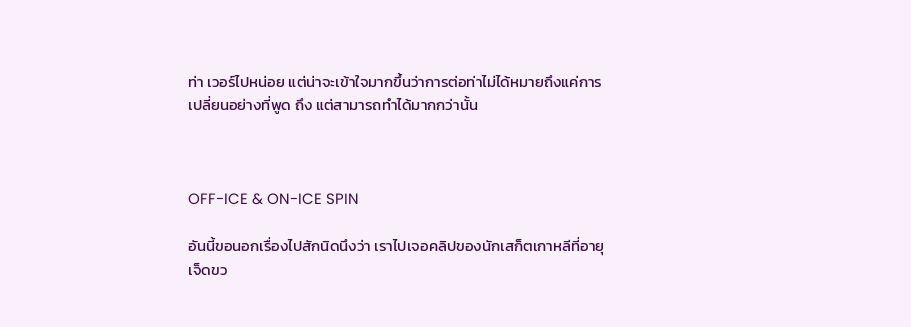ท่า เวอร์ไปหน่อย แต่น่าจะเข้าใจมากขึ้นว่าการต่อท่าไม่ได้หมายถึงแค่การเปลี่ยนอย่างที่พูด ถึง แต่สามารถทำได้มากกว่านั้น



OFF-ICE & ON-ICE SPIN

อันนี้ขอนอกเรื่องไปสักนิดนึงว่า เราไปเจอคลิปของนักเสก็ตเกาหลีที่อายุเจ็ดขว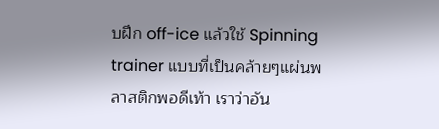บฝึก off-ice แล้วใช้ Spinning trainer แบบที่เป็นคล้ายๆแผ่นพลาสติกพอดีเท้า เราว่าอัน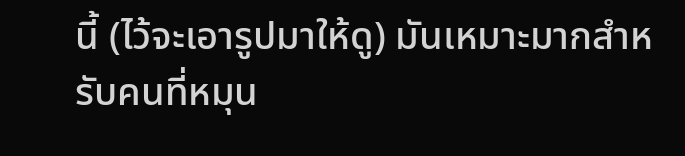นี้ (ไว้จะเอารูปมาให้ดู) มันเหมาะมากสำหรับคนที่หมุน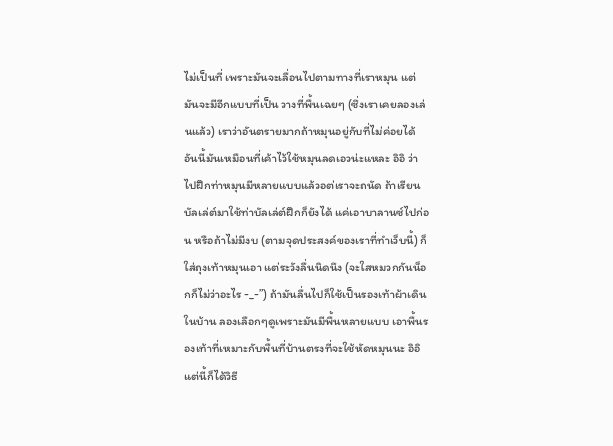ไม่เป็นที่ เพราะมันจะเลื่อนไปตามทางที่เราหมุน แต่มันจะมีอีกแบบที่เป็น วางที่พื้นเฉยๆ (ซึ่งเราเคยลองเล่นแล้ว) เราว่าอันตรายมากถ้าหมุนอยู่กับที่ไม่ค่อยได้ อันนี้มันเหมือนที่เค้าไว้ใช้หมุนลดเอวน่ะแหละ อิอิ ว่าไปฝึกท่าหมุนมีหลายแบบแล้วอต่เราจะถนัด ถ้าเรียนบัลเล่ต์มาใช้ท่าบัลเล่ต์ฝึกก็ยังได้ แค่เอาบาลานซ์ไปก่อน หรือถ้าไม่มีงบ (ตามจุดประสงค์ของเราที่ทำเว็บนี้) ก็ใส่ถุงเท้าหมุนเอา แต่ระวังลื่นนิดนึง (จะใสหมวกกันน็อกก็ไม่ว่าอะไร -_-”) ถ้ามันลื่นไปก็ใช้เป็นรองเท้าผ้าเดินในบ้าน ลองเลือกๆดูเพราะมันมีพื้นหลายแบบ เอาพื้นรองเท้าที่เหมาะกับพื้นที่บ้านตรงที่จะใช้หัดหมุนนะ อิอิ แต่นี้ก็ได้วิธี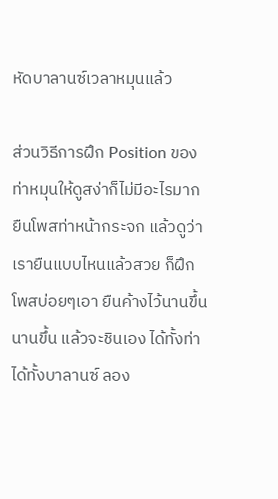หัดบาลานซ์เวลาหมุนแล้ว

ส่วนวิธีการฝึก Position ของท่าหมุนให้ดูสง่าก็ไม่มีอะไรมาก ยืนโพสท่าหน้ากระจก แล้วดูว่าเรายืนแบบไหนแล้วสวย ก็ฝึกโพสบ่อยๆเอา ยืนค้างไว้นานขึ้น นานขึ้น แล้วจะชินเอง ได้ทั้งท่า ได้ทั้งบาลานซ์ ลอง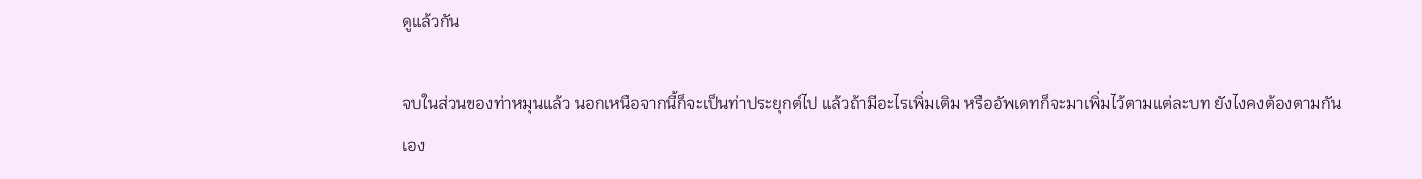ดูแล้วกัน

จบในส่วนของท่าหมุนแล้ว นอกเหนือจากนี้ก็จะเป็นท่าประยุกต์ไป แล้วถ้ามีอะไรเพิ่มเติม หรืออัพเดทก็จะมาเพิ่มไว้ตามแต่ละบท ยังไงคงต้องตามกันเอง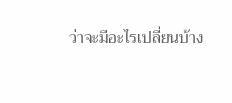ว่าจะมีอะไรเปลี่ยนบ้าง